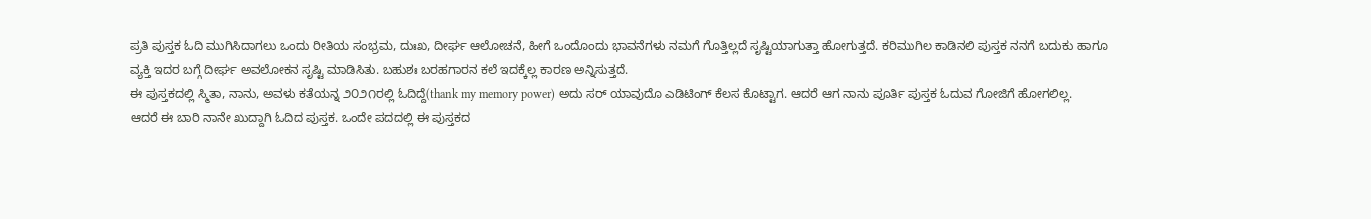ಪ್ರತಿ ಪುಸ್ತಕ ಓದಿ ಮುಗಿಸಿದಾಗಲು ಒಂದು ರೀತಿಯ ಸಂಭ್ರಮ, ದುಃಖ, ದೀರ್ಘ ಆಲೋಚನೆ, ಹೀಗೆ ಒಂದೊಂದು ಭಾವನೆಗಳು ನಮಗೆ ಗೊತ್ತಿಲ್ಲದೆ ಸೃಷ್ಟಿಯಾಗುತ್ತಾ ಹೋಗುತ್ತದೆ. ಕರಿಮುಗಿಲ ಕಾಡಿನಲಿ ಪುಸ್ತಕ ನನಗೆ ಬದುಕು ಹಾಗೂ ವ್ಯಕ್ತಿ ಇದರ ಬಗ್ಗೆ ದೀರ್ಘ ಅವಲೋಕನ ಸೃಷ್ಟಿ ಮಾಡಿಸಿತು. ಬಹುಶಃ ಬರಹಗಾರನ ಕಲೆ ಇದಕ್ಕೆಲ್ಲ ಕಾರಣ ಅನ್ನಿಸುತ್ತದೆ.
ಈ ಪುಸ್ತಕದಲ್ಲಿ ಸ್ಮಿತಾ, ನಾನು, ಅವಳು ಕತೆಯನ್ನ ೨೦೨೧ರಲ್ಲಿ ಓದಿದ್ದೆ(thank my memory power) ಅದು ಸರ್ ಯಾವುದೊ ಎಡಿಟಿಂಗ್ ಕೆಲಸ ಕೊಟ್ಟಾಗ. ಆದರೆ ಆಗ ನಾನು ಪೂರ್ತಿ ಪುಸ್ತಕ ಓದುವ ಗೋಜಿಗೆ ಹೋಗಲಿಲ್ಲ.
ಆದರೆ ಈ ಬಾರಿ ನಾನೇ ಖುದ್ದಾಗಿ ಓದಿದ ಪುಸ್ತಕ. ಒಂದೇ ಪದದಲ್ಲಿ ಈ ಪುಸ್ತಕದ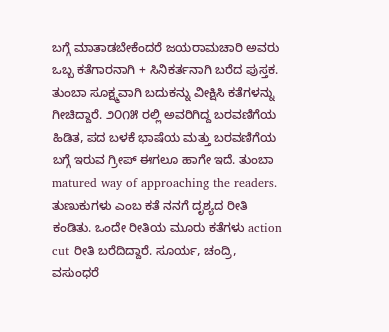ಬಗ್ಗೆ ಮಾತಾಡಬೇಕೆಂದರೆ ಜಯರಾಮಚಾರಿ ಅವರು ಒಬ್ಬ ಕತೆಗಾರನಾಗಿ + ಸಿನಿಕರ್ತನಾಗಿ ಬರೆದ ಪುಸ್ತಕ. ತುಂಬಾ ಸೂಕ್ಷ್ಮವಾಗಿ ಬದುಕನ್ನು ವೀಕ್ಷಿಸಿ ಕತೆಗಳನ್ನು ಗೀಚಿದ್ದಾರೆ. ೨೦೧೫ ರಲ್ಲಿ ಅವರಿಗಿದ್ದ ಬರವಣಿಗೆಯ ಹಿಡಿತ, ಪದ ಬಳಕೆ ಭಾಷೆಯ ಮತ್ತು ಬರವಣಿಗೆಯ ಬಗ್ಗೆ ಇರುವ ಗ್ರೀಪ್ ಈಗಲೂ ಹಾಗೇ ಇದೆ. ತುಂಬಾ matured way of approaching the readers.
ತುಣುಕುಗಳು ಎಂಬ ಕತೆ ನನಗೆ ದೃಶ್ಯದ ರೀತಿ ಕಂಡಿತು. ಒಂದೇ ರೀತಿಯ ಮೂರು ಕತೆಗಳು action cut ರೀತಿ ಬರೆದಿದ್ದಾರೆ. ಸೂರ್ಯ, ಚಂದ್ರಿ, ವಸುಂಧರೆ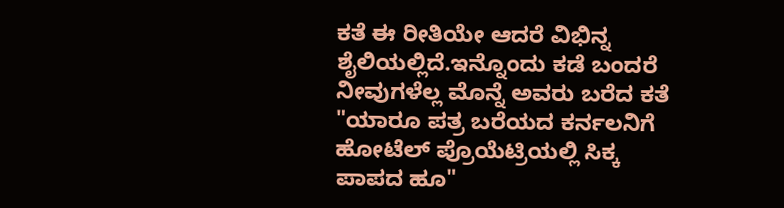ಕತೆ ಈ ರೀತಿಯೇ ಆದರೆ ವಿಭಿನ್ನ ಶೈಲಿಯಲ್ಲಿದೆ.ಇನ್ನೊಂದು ಕಡೆ ಬಂದರೆ ನೀವುಗಳೆಲ್ಲ ಮೊನ್ನೆ ಅವರು ಬರೆದ ಕತೆ "ಯಾರೂ ಪತ್ರ ಬರೆಯದ ಕರ್ನಲನಿಗೆ ಹೋಟೆಲ್ ಪ್ರೊಯೆಟ್ರಿಯಲ್ಲಿ ಸಿಕ್ಕ ಪಾಪದ ಹೂ"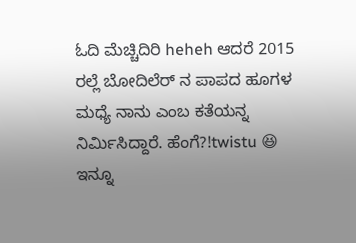ಓದಿ ಮೆಚ್ಚಿದಿರಿ heheh ಆದರೆ 2015 ರಲ್ಲೆ ಬೋದಿಲೆರ್ ನ ಪಾಪದ ಹೂಗಳ ಮಧ್ಯೆ ನಾನು ಎಂಬ ಕತೆಯನ್ನ ನಿರ್ಮಿಸಿದ್ದಾರೆ. ಹೆಂಗೆ?!twistu 😆 ಇನ್ನೂ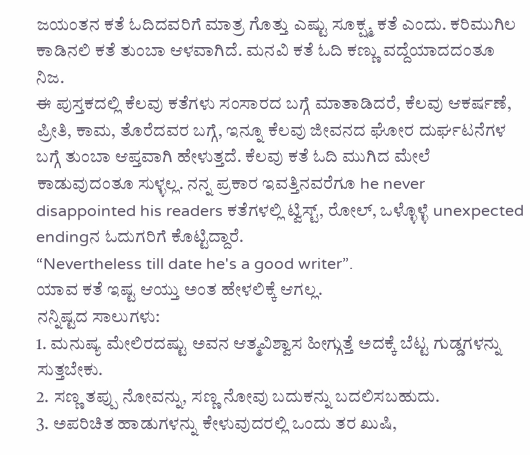ಜಯಂತನ ಕತೆ ಓದಿದವರಿಗೆ ಮಾತ್ರ ಗೊತ್ತು ಎಷ್ಟು ಸೂಕ್ಷ್ಮ ಕತೆ ಎಂದು. ಕರಿಮುಗಿಲ ಕಾಡಿನಲಿ ಕತೆ ತುಂಬಾ ಆಳವಾಗಿದೆ. ಮನವಿ ಕತೆ ಓದಿ ಕಣ್ಣು ವದ್ದೆಯಾದದಂತೂ ನಿಜ.
ಈ ಪುಸ್ತಕದಲ್ಲಿ ಕೆಲವು ಕತೆಗಳು ಸಂಸಾರದ ಬಗ್ಗೆ ಮಾತಾಡಿದರೆ, ಕೆಲವು ಆಕರ್ಷಣೆ, ಪ್ರೀತಿ, ಕಾಮ, ತೊರೆದವರ ಬಗ್ಗೆ, ಇನ್ನೂ ಕೆಲವು ಜೀವನದ ಘೋರ ದುರ್ಘಟನೆಗಳ ಬಗ್ಗೆ ತುಂಬಾ ಆಪ್ತವಾಗಿ ಹೇಳುತ್ತದೆ. ಕೆಲವು ಕತೆ ಓದಿ ಮುಗಿದ ಮೇಲೆ ಕಾಡುವುದಂತೂ ಸುಳ್ಳಲ್ಲ. ನನ್ನ ಪ್ರಕಾರ ಇವತ್ತಿನವರೆಗೂ he never disappointed his readers ಕತೆಗಳಲ್ಲಿ ಟ್ವಿಸ್ಟ್, ರೋಲ್, ಒಳ್ಳೊಳ್ಳೆ unexpected endingನ ಓದುಗರಿಗೆ ಕೊಟ್ಟಿದ್ದಾರೆ.
“Nevertheless till date he's a good writer”.
ಯಾವ ಕತೆ ಇಷ್ಟ ಆಯ್ತು ಅಂತ ಹೇಳಲಿಕ್ಕೆ ಆಗಲ್ಲ.
ನನ್ನಿಷ್ಟದ ಸಾಲುಗಳು:
1. ಮನುಷ್ಯ ಮೇಲಿರದಷ್ಟು ಅವನ ಆತ್ಮವಿಶ್ವಾಸ ಹೀಗ್ಗುತ್ತೆ ಅದಕ್ಕೆ ಬೆಟ್ಟ ಗುಡ್ಡಗಳನ್ನು ಸುತ್ತಬೇಕು.
2. ಸಣ್ಣ ತಪ್ಪು ನೋವನ್ನು, ಸಣ್ಣ ನೋವು ಬದುಕನ್ನು ಬದಲಿಸಬಹುದು.
3. ಅಪರಿಚಿತ ಹಾಡುಗಳನ್ನು ಕೇಳುವುದರಲ್ಲಿ ಒಂದು ತರ ಖುಷಿ,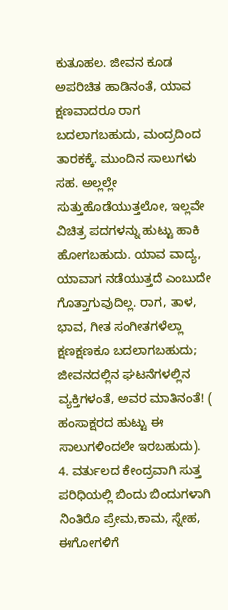ಕುತೂಹಲ. ಜೀವನ ಕೂಡ ಅಪರಿಚಿತ ಹಾಡಿನಂತೆ, ಯಾವ ಕ್ಷಣವಾದರೂ ರಾಗ ಬದಲಾಗಬಹುದು, ಮಂದ್ರದಿಂದ ತಾರಕಕ್ಕೆ. ಮುಂದಿನ ಸಾಲುಗಳು ಸಹ. ಅಲ್ಲಲ್ಲೇ ಸುತ್ತುಹೊಡೆಯುತ್ತಲೋ, ಇಲ್ಲವೇ ವಿಚಿತ್ರ ಪದಗಳನ್ನು ಹುಟ್ಟು ಹಾಕಿ ಹೋಗಬಹುದು. ಯಾವ ವಾದ್ಯ, ಯಾವಾಗ ನಡೆಯುತ್ತದೆ ಎಂಬುದೇ ಗೊತ್ತಾಗುವುದಿಲ್ಲ. ರಾಗ, ತಾಳ, ಭಾವ, ಗೀತ ಸಂಗೀತಗಳೆಲ್ಲಾ ಕ್ಷಣಕ್ಷಣಕೂ ಬದಲಾಗಬಹುದು; ಜೀವನದಲ್ಲಿನ ಘಟನೆಗಳಲ್ಲಿನ ವ್ಯಕ್ತಿಗಳಂತೆ, ಅವರ ಮಾತಿನಂತೆ! ( ಹಂಸಾಕ್ಷರದ ಹುಟ್ಟು ಈ ಸಾಲುಗಳಿಂದಲೇ ಇರಬಹುದು).
4. ವರ್ತುಲದ ಕೇಂದ್ರವಾಗಿ ಸುತ್ತ ಪರಿಧಿಯಲ್ಲಿ ಬಿಂದು ಬಿಂದುಗಳಾಗಿ ನಿಂತಿರೊ ಪ್ರೇಮ,ಕಾಮ, ಸ್ನೇಹ, ಈಗೋಗಳಿಗೆ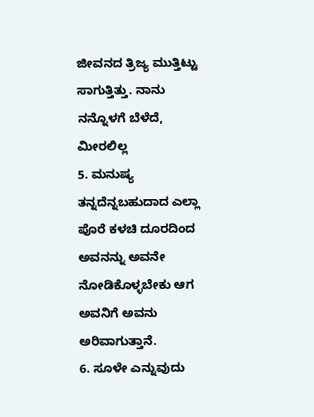ಜೀವನದ ತ್ರಿಜ್ಯ ಮುತ್ತಿಟ್ಟು ಸಾಗುತ್ತಿತ್ತು. ನಾನು ನನ್ನೊಳಗೆ ಬೆಳೆದೆ, ಮೀರಲಿಲ್ಲ
5. ಮನುಷ್ಯ ತನ್ನದೆನ್ನಬಹುದಾದ ಎಲ್ಲಾ ಪೊರೆ ಕಳಚಿ ದೂರದಿಂದ ಅವನನ್ನು ಅವನೇ ನೋಡಿಕೊಳ್ಳಬೇಕು ಆಗ ಅವನಿಗೆ ಅವನು ಅರಿವಾಗುತ್ತಾನೆ.
6. ಸೂಳೇ ಎನ್ನುವುದು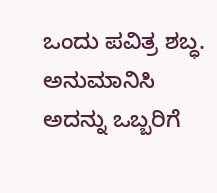ಒಂದು ಪವಿತ್ರ ಶಬ್ಧ. ಅನುಮಾನಿಸಿ ಅದನ್ನು ಒಬ್ಬರಿಗೆ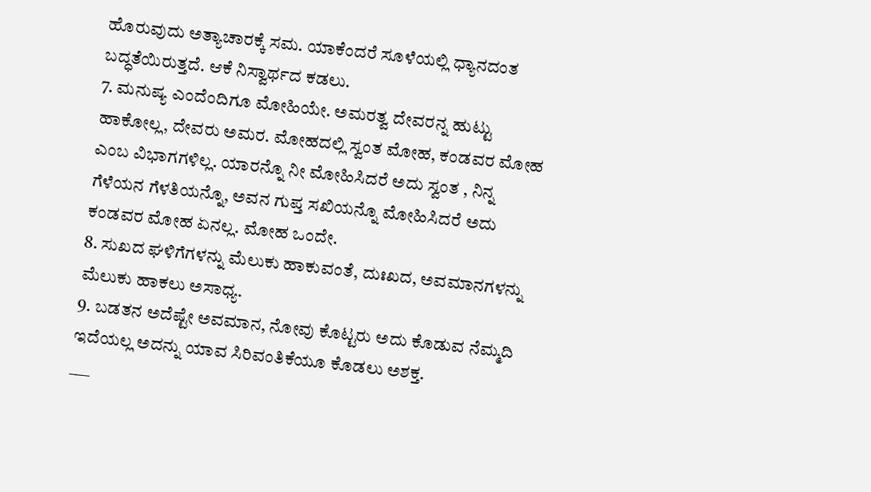ಹೊರುವುದು ಅತ್ಯಾಚಾರಕ್ಕೆ ಸಮ. ಯಾಕೆಂದರೆ ಸೂಳೆಯಲ್ಲಿ ಧ್ಯಾನದಂತ ಬದ್ಧತೆಯಿರುತ್ತದೆ. ಆಕೆ ನಿಸ್ವಾರ್ಥದ ಕಡಲು.
7. ಮನುಷ್ಯ ಎಂದೆಂದಿಗೂ ಮೋಹಿಯೇ. ಅಮರತ್ವ ದೇವರನ್ನ ಹುಟ್ಟು ಹಾಕೋಲ್ಲ, ದೇವರು ಅಮರ. ಮೋಹದಲ್ಲಿ ಸ್ವಂತ ಮೋಹ, ಕಂಡವರ ಮೋಹ ಎಂಬ ವಿಭಾಗಗಳಿಲ್ಲ. ಯಾರನ್ನೊ ನೀ ಮೋಹಿಸಿದರೆ ಅದು ಸ್ವಂತ , ನಿನ್ನ ಗೆಳೆಯನ ಗೆಳತಿಯನ್ನೊ, ಅವನ ಗುಪ್ತ ಸಖಿಯನ್ನೊ ಮೋಹಿಸಿದರೆ ಅದು ಕಂಡವರ ಮೋಹ ಏನಲ್ಲ. ಮೋಹ ಒಂದೇ.
8. ಸುಖದ ಘಳಿಗೆಗಳನ್ನು ಮೆಲುಕು ಹಾಕುವಂತೆ, ದುಃಖದ, ಅವಮಾನಗಳನ್ನು ಮೆಲುಕು ಹಾಕಲು ಅಸಾಧ್ಯ.
9. ಬಡತನ ಅದೆಷ್ಟೇ ಅವಮಾನ, ನೋವು ಕೊಟ್ಟರು ಅದು ಕೊಡುವ ನೆಮ್ಮದಿ ಇದೆಯಲ್ಲ ಅದನ್ನು ಯಾವ ಸಿರಿವಂತಿಕೆಯೂ ಕೊಡಲು ಅಶಕ್ತ.
___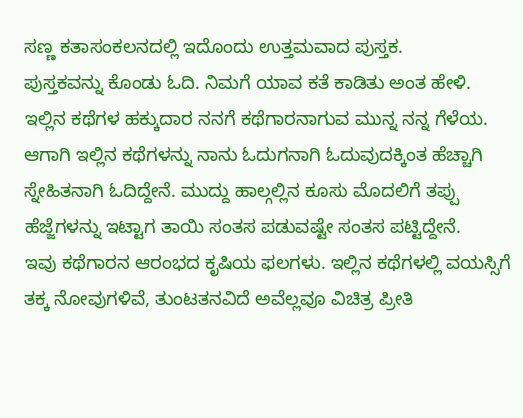ಸಣ್ಣ ಕತಾಸಂಕಲನದಲ್ಲಿ ಇದೊಂದು ಉತ್ತಮವಾದ ಪುಸ್ತಕ.
ಪುಸ್ತಕವನ್ನು ಕೊಂಡು ಓದಿ. ನಿಮಗೆ ಯಾವ ಕತೆ ಕಾಡಿತು ಅಂತ ಹೇಳಿ.
ಇಲ್ಲಿನ ಕಥೆಗಳ ಹಕ್ಕುದಾರ ನನಗೆ ಕಥೆಗಾರನಾಗುವ ಮುನ್ನ ನನ್ನ ಗೆಳೆಯ. ಆಗಾಗಿ ಇಲ್ಲಿನ ಕಥೆಗಳನ್ನು ನಾನು ಓದುಗನಾಗಿ ಓದುವುದಕ್ಕಿಂತ ಹೆಚ್ಚಾಗಿ ಸ್ನೇಹಿತನಾಗಿ ಓದಿದ್ದೇನೆ. ಮುದ್ದು ಹಾಲ್ಗಲ್ಲಿನ ಕೂಸು ಮೊದಲಿಗೆ ತಪ್ಪು ಹೆಜ್ಜೆಗಳನ್ನು ಇಟ್ಟಾಗ ತಾಯಿ ಸಂತಸ ಪಡುವಷ್ಟೇ ಸಂತಸ ಪಟ್ಟಿದ್ದೇನೆ.
ಇವು ಕಥೆಗಾರನ ಆರಂಭದ ಕೃಷಿಯ ಫಲಗಳು. ಇಲ್ಲಿನ ಕಥೆಗಳಲ್ಲಿ ವಯಸ್ಸಿಗೆ ತಕ್ಕ ನೋವುಗಳಿವೆ, ತುಂಟತನವಿದೆ ಅವೆಲ್ಲವೂ ವಿಚಿತ್ರ ಪ್ರೀತಿ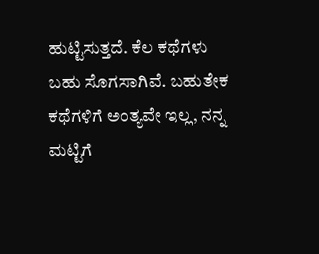ಹುಟ್ಟಿಸುತ್ತದೆ. ಕೆಲ ಕಥೆಗಳು ಬಹು ಸೊಗಸಾಗಿವೆ. ಬಹುತೇಕ ಕಥೆಗಳಿಗೆ ಅಂತ್ಯವೇ ಇಲ್ಲ, ನನ್ನ ಮಟ್ಟಿಗೆ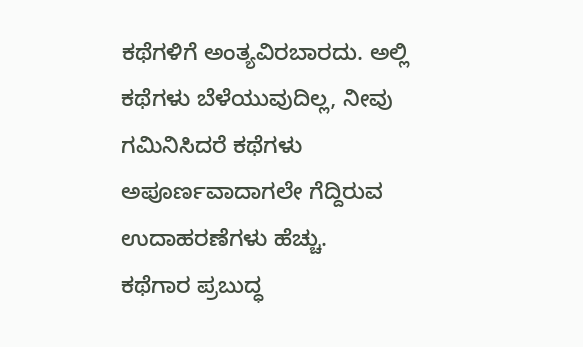ಕಥೆಗಳಿಗೆ ಅಂತ್ಯವಿರಬಾರದು. ಅಲ್ಲಿ ಕಥೆಗಳು ಬೆಳೆಯುವುದಿಲ್ಲ, ನೀವು ಗಮಿನಿಸಿದರೆ ಕಥೆಗಳು ಅಪೂರ್ಣವಾದಾಗಲೇ ಗೆದ್ದಿರುವ ಉದಾಹರಣೆಗಳು ಹೆಚ್ಚು.
ಕಥೆಗಾರ ಪ್ರಬುದ್ಧ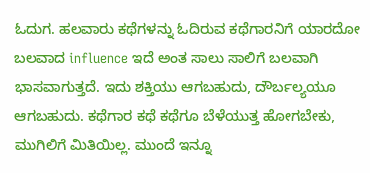ಓದುಗ. ಹಲವಾರು ಕಥೆಗಳನ್ನು ಓದಿರುವ ಕಥೆಗಾರನಿಗೆ ಯಾರದೋ ಬಲವಾದ influence ಇದೆ ಅಂತ ಸಾಲು ಸಾಲಿಗೆ ಬಲವಾಗಿ ಭಾಸವಾಗುತ್ತದೆ. ಇದು ಶಕ್ತಿಯು ಆಗಬಹುದು, ದೌರ್ಬಲ್ಯಯೂ ಆಗಬಹುದು. ಕಥೆಗಾರ ಕಥೆ ಕಥೆಗೂ ಬೆಳೆಯುತ್ತ ಹೋಗಬೇಕು, ಮುಗಿಲಿಗೆ ಮಿತಿಯಿಲ್ಲ. ಮುಂದೆ ಇನ್ನೂ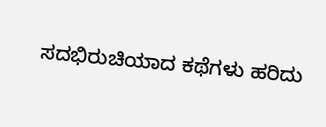ಸದಭಿರುಚಿಯಾದ ಕಥೆಗಳು ಹರಿದು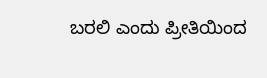ಬರಲಿ ಎಂದು ಪ್ರೀತಿಯಿಂದ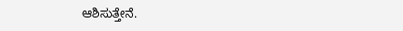ಆಶಿಸುತ್ತೇನೆ.